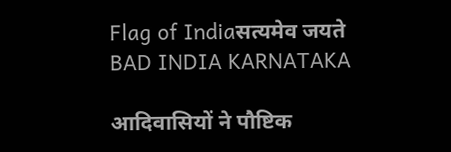Flag of Indiaसत्यमेव जयते
BAD INDIA KARNATAKA

आदिवासियों ने पौष्टिक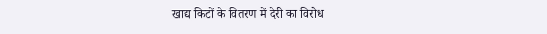खाद्य किटों के वितरण में देरी का विरोध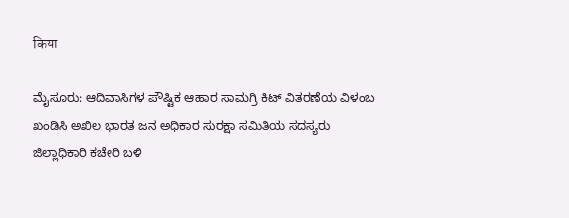किया

ಮೈಸೂರು: ಆದಿವಾಸಿಗಳ ಪೌಷ್ಟಿಕ ಆಹಾರ ಸಾಮಗ್ರಿ ಕಿಟ್ ವಿತರಣೆಯ ವಿಳಂಬ ಖಂಡಿಸಿ ಅಖಿಲ ಭಾರತ ಜನ ಅಧಿಕಾರ ಸುರಕ್ಷಾ ಸಮಿತಿಯ ಸದಸ್ಯರು ಜಿಲ್ಲಾಧಿಕಾರಿ ಕಚೇರಿ ಬಳಿ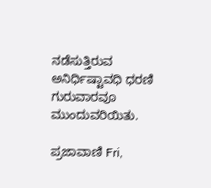ನಡೆಸುತ್ತಿರುವ ಅನಿರ್ಧಿಷ್ಟಾವಧಿ ಧರಣಿ ಗುರುವಾರವೂ ಮುಂದುವರಿಯಿತು.

ಪ್ರಜಾವಾಣಿ Fri,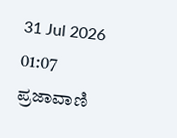31 Jul 2026 01:07
ಪ್ರಜಾವಾಣಿ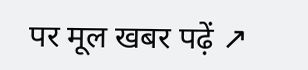पर मूल खबर पढ़ें ↗